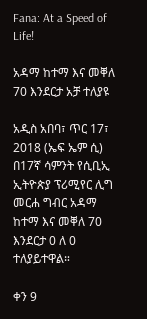Fana: At a Speed of Life!

አዳማ ከተማ እና መቐለ 70 እንደርታ አቻ ተለያዩ

አዲስ አበባ፣ ጥር 17፣ 2018 (ኤፍ ኤም ሲ) በ17ኛ ሳምንት የሲቢኢ ኢትዮጵያ ፕሪሚየር ሊግ መርሐ ግብር አዳማ ከተማ እና መቐለ 70 እንደርታ 0 ለ 0 ተለያይተዋል።

ቀን 9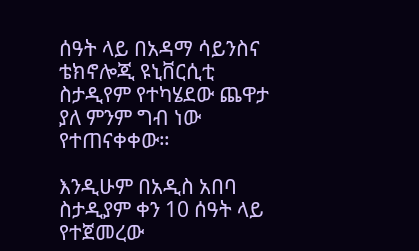ሰዓት ላይ በአዳማ ሳይንስና ቴክኖሎጂ ዩኒቨርሲቲ ስታዲየም የተካሄደው ጨዋታ ያለ ምንም ግብ ነው የተጠናቀቀው።

እንዲሁም በአዲስ አበባ ስታዲያም ቀን 10 ሰዓት ላይ የተጀመረው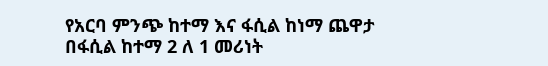የአርባ ምንጭ ከተማ እና ፋሲል ከነማ ጨዋታ በፋሲል ከተማ 2 ለ 1 መሪነት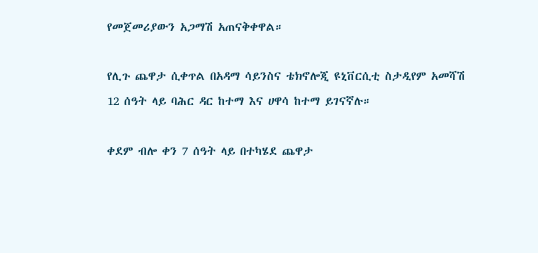የመጀመሪያውን አጋማሽ አጠናቅቀዋል።

የሊጉ ጨዋታ ሲቀጥል በአዳማ ሳይንስና ቴክኖሎጂ ዩኒቨርሲቲ ስታዲየም አመሻሽ 12 ሰዓት ላይ ባሕር ዳር ከተማ እና ሀዋሳ ከተማ ይገናኛሉ።

ቀደም ብሎ ቀን 7 ሰዓት ላይ በተካሄደ ጨዋታ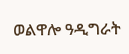ወልዋሎ ዓዲግራት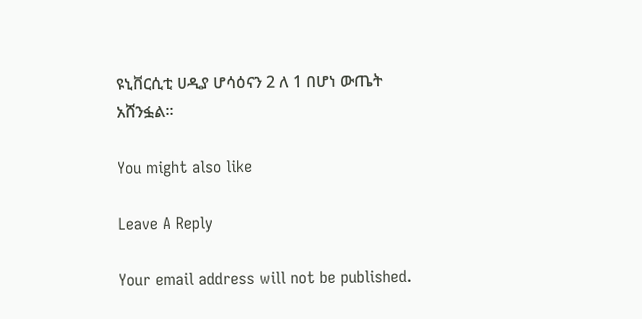ዩኒቨርሲቲ ሀዲያ ሆሳዕናን 2 ለ 1 በሆነ ውጤት አሸንፏል።

You might also like

Leave A Reply

Your email address will not be published.